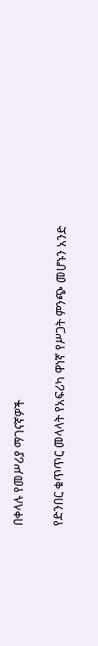በቀላሉ የመሥሪያ ማገናኛዎች

የድንበር ቁጥጥር መላላት የአፍሪካ ዋነኛ የሥጋት ምንጭ መሆኑን አንድ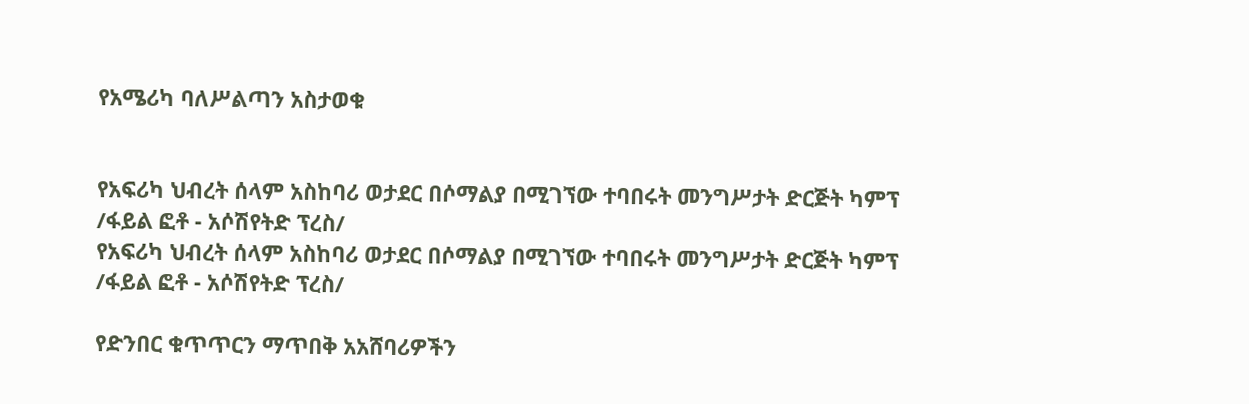የአሜሪካ ባለሥልጣን አስታወቁ


የአፍሪካ ህብረት ሰላም አስከባሪ ወታደር በሶማልያ በሚገኘው ተባበሩት መንግሥታት ድርጅት ካምፕ /ፋይል ፎቶ - አሶሽየትድ ፕረስ/
የአፍሪካ ህብረት ሰላም አስከባሪ ወታደር በሶማልያ በሚገኘው ተባበሩት መንግሥታት ድርጅት ካምፕ /ፋይል ፎቶ - አሶሽየትድ ፕረስ/

የድንበር ቁጥጥርን ማጥበቅ አአሸባሪዎችን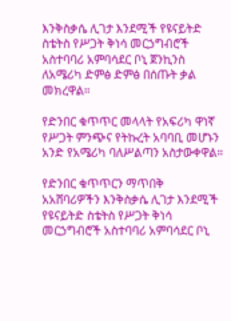እንቅስቃሴ ሊገታ እንደሚች የዩናይትድ ስቴትስ የሥጋት ቅነሳ መርኃግብሮች አስተባባሪ አምባሳደር ቦኒ ጀንኪንስ ለአሜሪካ ድምፅ ድምፅ በሰጡት ቃል መክረዋል።

የድንበር ቁጥጥር መላላት የአፍሪካ ዋነኛ የሥጋት ምንጭና የትኩረት አባባቢ መሆኑን አንድ የአሜሪካ ባለሥልጣን አስታውቀዋል።

የድንበር ቁጥጥርን ማጥበቅ አአሸባሪዎችን እንቅስቃሴ ሊገታ እንደሚች የዩናይትድ ስቴትስ የሥጋት ቅነሳ መርኃግብሮች አስተባባሪ አምባሳደር ቦኒ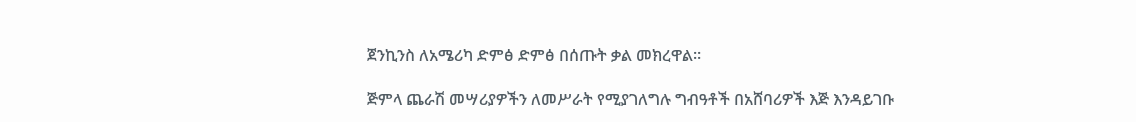ጀንኪንስ ለአሜሪካ ድምፅ ድምፅ በሰጡት ቃል መክረዋል።

ጅምላ ጨራሽ መሣሪያዎችን ለመሥራት የሚያገለግሉ ግብዓቶች በአሸባሪዎች እጅ እንዳይገቡ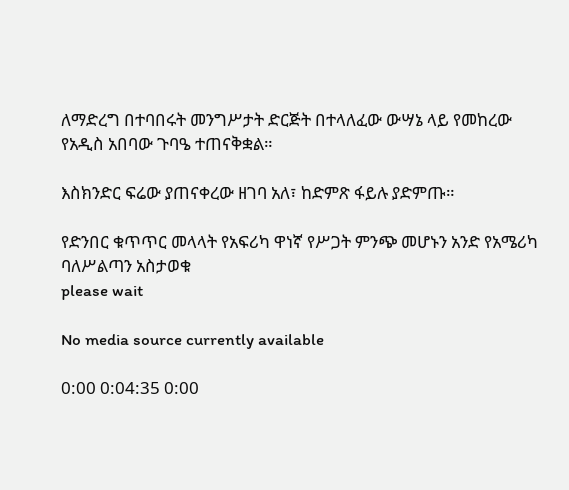ለማድረግ በተባበሩት መንግሥታት ድርጅት በተላለፈው ውሣኔ ላይ የመከረው የአዲስ አበባው ጉባዔ ተጠናቅቋል።

እስክንድር ፍሬው ያጠናቀረው ዘገባ አለ፣ ከድምጽ ፋይሉ ያድምጡ።

የድንበር ቁጥጥር መላላት የአፍሪካ ዋነኛ የሥጋት ምንጭ መሆኑን አንድ የአሜሪካ ባለሥልጣን አስታወቁ
please wait

No media source currently available

0:00 0:04:35 0:00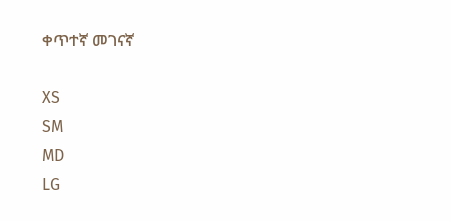ቀጥተኛ መገናኛ

XS
SM
MD
LG